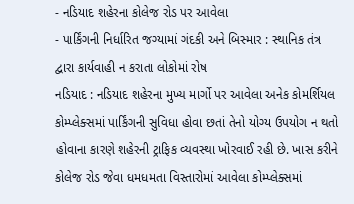- નડિયાદ શહેરના કોલેજ રોડ પર આવેલા
- પાર્કિંગની નિર્ધારિત જગ્યામાં ગંદકી અને બિસ્માર : સ્થાનિક તંત્ર દ્વારા કાર્યવાહી ન કરાતા લોકોમાં રોષ
નડિયાદ : નડિયાદ શહેરના મુખ્ય માર્ગો પર આવેલા અનેક કોમર્શિયલ કોમ્પ્લેક્સમાં પાર્કિંગની સુવિધા હોવા છતાં તેનો યોગ્ય ઉપયોગ ન થતો હોવાના કારણે શહેરની ટ્રાફિક વ્યવસ્થા ખોરવાઈ રહી છે. ખાસ કરીને કોલેજ રોડ જેવા ધમધમતા વિસ્તારોમાં આવેલા કોમ્પ્લેક્સમાં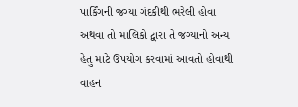પાર્કિંગની જગ્યા ગંદકીથી ભરેલી હોવા અથવા તો માલિકો દ્વારા તે જગ્યાનો અન્ય હેતુ માટે ઉપયોગ કરવામાં આવતો હોવાથી વાહન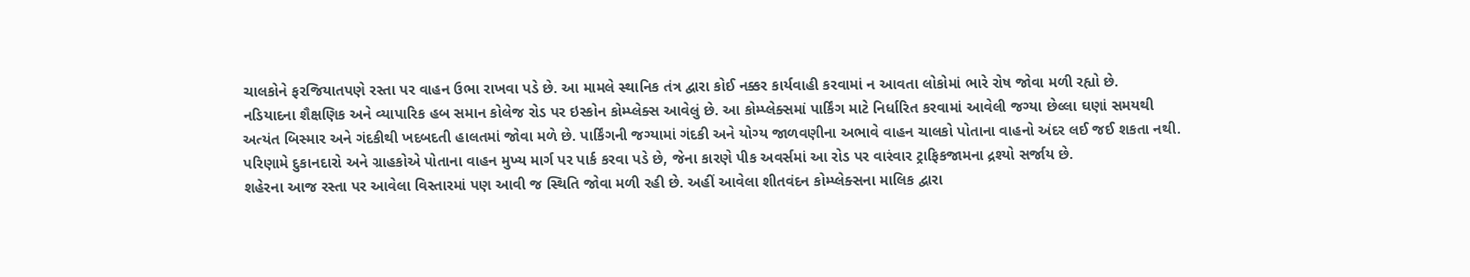ચાલકોને ફરજિયાતપણે રસ્તા પર વાહન ઉભા રાખવા પડે છે. આ મામલે સ્થાનિક તંત્ર દ્વારા કોઈ નક્કર કાર્યવાહી કરવામાં ન આવતા લોકોમાં ભારે રોષ જોવા મળી રહ્યો છે.
નડિયાદના શૈક્ષણિક અને વ્યાપારિક હબ સમાન કોલેજ રોડ પર ઇસ્કોન કોમ્પ્લેક્સ આવેલું છે. આ કોમ્પ્લેક્સમાં પાર્કિંગ માટે નિર્ધારિત કરવામાં આવેલી જગ્યા છેલ્લા ઘણાં સમયથી અત્યંત બિસ્માર અને ગંદકીથી ખદબદતી હાલતમાં જોવા મળે છે. પાર્કિંગની જગ્યામાં ગંદકી અને યોગ્ય જાળવણીના અભાવે વાહન ચાલકો પોતાના વાહનો અંદર લઈ જઈ શકતા નથી. પરિણામે દુકાનદારો અને ગ્રાહકોએ પોતાના વાહન મુખ્ય માર્ગ પર પાર્ક કરવા પડે છે, જેના કારણે પીક અવર્સમાં આ રોડ પર વારંવાર ટ્રાફિકજામના દ્રશ્યો સર્જાય છે.
શહેરના આજ રસ્તા પર આવેલા વિસ્તારમાં પણ આવી જ સ્થિતિ જોવા મળી રહી છે. અહીં આવેલા શીતવંદન કોમ્પ્લેક્સના માલિક દ્વારા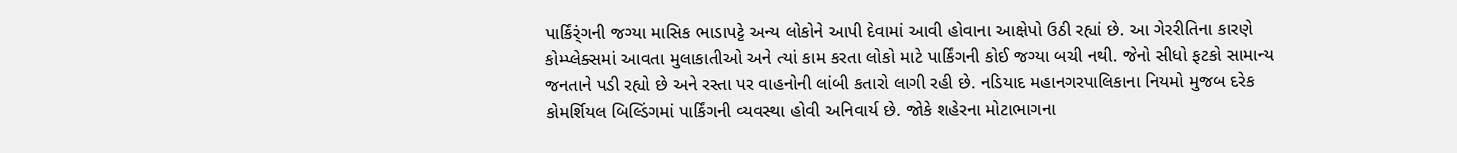પાર્કિંર્ંગની જગ્યા માસિક ભાડાપટ્ટે અન્ય લોકોને આપી દેવામાં આવી હોવાના આક્ષેપો ઉઠી રહ્યાં છે. આ ગેરરીતિના કારણે કોમ્પ્લેક્સમાં આવતા મુલાકાતીઓ અને ત્યાં કામ કરતા લોકો માટે પાર્કિંગની કોઈ જગ્યા બચી નથી. જેનો સીધો ફટકો સામાન્ય જનતાને પડી રહ્યો છે અને રસ્તા પર વાહનોની લાંબી કતારો લાગી રહી છે. નડિયાદ મહાનગરપાલિકાના નિયમો મુજબ દરેક કોમર્શિયલ બિલ્ડિંગમાં પાર્કિંગની વ્યવસ્થા હોવી અનિવાર્ય છે. જોકે શહેરના મોટાભાગના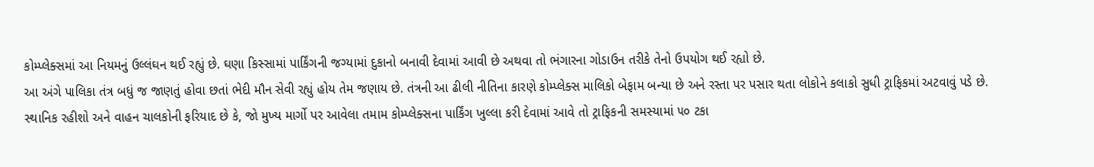કોમ્પ્લેક્સમાં આ નિયમનું ઉલ્લંઘન થઈ રહ્યું છે. ઘણા કિસ્સામાં પાર્કિંગની જગ્યામાં દુકાનો બનાવી દેવામાં આવી છે અથવા તો ભંગારના ગોડાઉન તરીકે તેનો ઉપયોગ થઈ રહ્યો છે.
આ અંગે પાલિકા તંત્ર બધું જ જાણતું હોવા છતાં ભેદી મૌન સેવી રહ્યું હોય તેમ જણાય છે. તંત્રની આ ઢીલી નીતિના કારણે કોમ્પ્લેક્સ માલિકો બેફામ બન્યા છે અને રસ્તા પર પસાર થતા લોકોને કલાકો સુધી ટ્રાફિકમાં અટવાવું પડે છે. સ્થાનિક રહીશો અને વાહન ચાલકોની ફરિયાદ છે કે, જો મુખ્ય માર્ગો પર આવેલા તમામ કોમ્પ્લેક્સના પાર્કિંગ ખુલ્લા કરી દેવામાં આવે તો ટ્રાફિકની સમસ્યામાં ૫૦ ટકા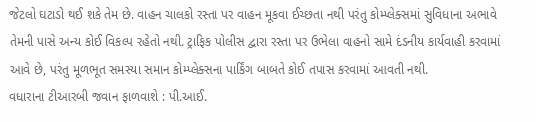જેટલો ઘટાડો થઈ શકે તેમ છે. વાહન ચાલકો રસ્તા પર વાહન મૂકવા ઈચ્છતા નથી પરંતુ કોમ્પ્લેક્સમાં સુવિધાના અભાવે તેમની પાસે અન્ય કોઈ વિકલ્પ રહેતો નથી. ટ્રાફિક પોલીસ દ્વારા રસ્તા પર ઉભેલા વાહનો સામે દંડનીય કાર્યવાહી કરવામાં આવે છે, પરંતુ મૂળભૂત સમસ્યા સમાન કોમ્પ્લેક્સના પાર્કિંગ બાબતે કોઈ તપાસ કરવામાં આવતી નથી.
વધારાના ટીઆરબી જવાન ફાળવાશે : પી.આઈ.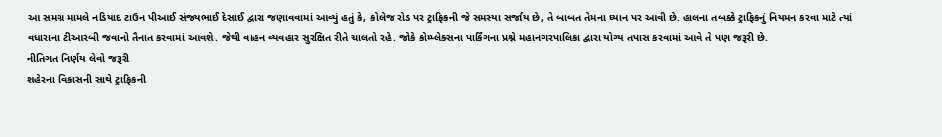આ સમગ્ર મામલે નડિયાદ ટાઉન પીઆઈ સંજ્યભાઈ દેસાઈ દ્વારા જણાવવામાં આવ્યું હતું કે, કોલેજ રોડ પર ટ્રાફિકની જે સમસ્યા સર્જાય છે, તે બાબત તેમના ધ્યાન પર આવી છે. હાલના તબક્કે ટ્રાફિકનું નિયમન કરવા માટે ત્યાં વધારાના ટીઆરબી જવાનો તૈનાત કરવામાં આવશે. જેથી વાહન વ્યવહાર સુરક્ષિત રીતે ચાલતો રહે. જોકે કોમ્પ્લેક્સના પાર્કિંગના પ્રશ્ને મહાનગરપાલિકા દ્વારા યોગ્ય તપાસ કરવામાં આવે તે પણ જરૂરી છે.
નીતિગત નિર્ણય લેવો જરૂરી
શહેરના વિકાસની સાથે ટ્રાફિકની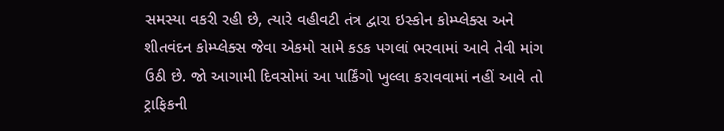સમસ્યા વકરી રહી છે, ત્યારે વહીવટી તંત્ર દ્વારા ઇસ્કોન કોમ્પ્લેક્સ અને શીતવંદન કોમ્પ્લેક્સ જેવા એકમો સામે કડક પગલાં ભરવામાં આવે તેવી માંગ ઉઠી છે. જો આગામી દિવસોમાં આ પાર્કિંગો ખુલ્લા કરાવવામાં નહીં આવે તો ટ્રાફિકની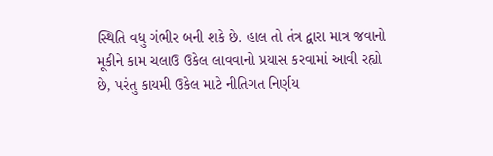સ્થિતિ વધુ ગંભીર બની શકે છે. હાલ તો તંત્ર દ્વારા માત્ર જવાનો મૂકીને કામ ચલાઉ ઉકેલ લાવવાનો પ્રયાસ કરવામાં આવી રહ્યો છે, પરંતુ કાયમી ઉકેલ માટે નીતિગત નિર્ણય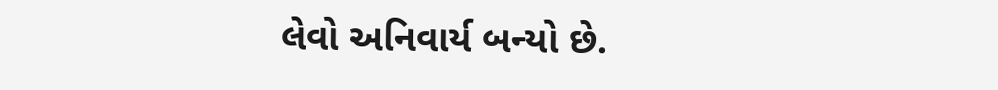લેવો અનિવાર્ય બન્યો છે.